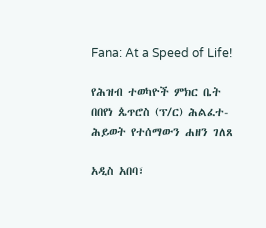Fana: At a Speed of Life!

የሕዝብ ተወካዮች ምክር ቤት በበየነ ጴጥሮስ (ፕ/ር) ሕልፈተ-ሕይወት የተሰማውን ሐዘን ገለጸ

አዲስ አበባ፣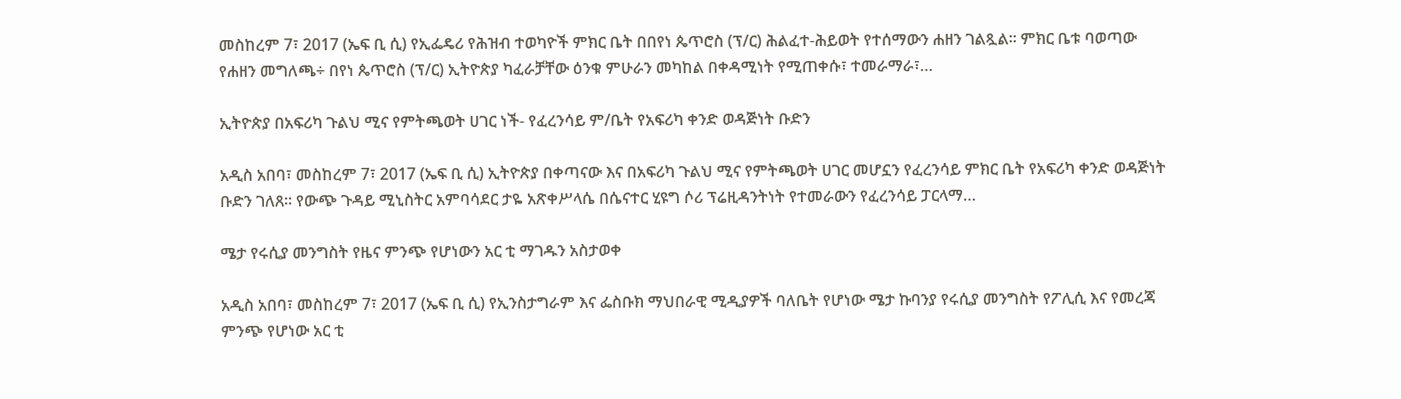መስከረም 7፣ 2017 (ኤፍ ቢ ሲ) የኢፌዴሪ የሕዝብ ተወካዮች ምክር ቤት በበየነ ጴጥሮስ (ፕ/ር) ሕልፈተ-ሕይወት የተሰማውን ሐዘን ገልጿል፡፡ ምክር ቤቱ ባወጣው የሐዘን መግለጫ÷ በየነ ጴጥሮስ (ፕ/ር) ኢትዮጵያ ካፈራቻቸው ዕንቁ ምሁራን መካከል በቀዳሚነት የሚጠቀሱ፣ ተመራማራ፣…

ኢትዮጵያ በአፍሪካ ጉልህ ሚና የምትጫወት ሀገር ነች- የፈረንሳይ ም/ቤት የአፍሪካ ቀንድ ወዳጅነት ቡድን

አዲስ አበባ፣ መስከረም 7፣ 2017 (ኤፍ ቢ ሲ) ኢትዮጵያ በቀጣናው እና በአፍሪካ ጉልህ ሚና የምትጫወት ሀገር መሆኗን የፈረንሳይ ምክር ቤት የአፍሪካ ቀንድ ወዳጅነት ቡድን ገለጸ፡፡ የውጭ ጉዳይ ሚኒስትር አምባሳደር ታዬ አጽቀሥላሴ በሴናተር ሂዩግ ሶሪ ፕሬዚዳንትነት የተመራውን የፈረንሳይ ፓርላማ…

ሜታ የሩሲያ መንግስት የዜና ምንጭ የሆነውን አር ቲ ማገዱን አስታወቀ

አዲስ አበባ፣ መስከረም 7፣ 2017 (ኤፍ ቢ ሲ) የኢንስታግራም እና ፌስቡክ ማህበራዊ ሚዲያዎች ባለቤት የሆነው ሜታ ኩባንያ የሩሲያ መንግስት የፖሊሲ እና የመረጃ ምንጭ የሆነው አር ቲ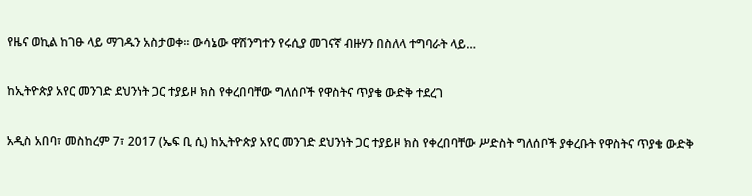የዜና ወኪል ከገፁ ላይ ማገዱን አስታወቀ፡፡ ውሳኔው ዋሽንግተን የሩሲያ መገናኛ ብዙሃን በስለላ ተግባራት ላይ…

ከኢትዮጵያ አየር መንገድ ደህንነት ጋር ተያይዞ ክስ የቀረበባቸው ግለሰቦች የዋስትና ጥያቄ ውድቅ ተደረገ

አዲስ አበባ፣ መስከረም 7፣ 2017 (ኤፍ ቢ ሲ) ከኢትዮጵያ አየር መንገድ ደህንነት ጋር ተያይዞ ክስ የቀረበባቸው ሥድስት ግለሰቦች ያቀረቡት የዋስትና ጥያቄ ውድቅ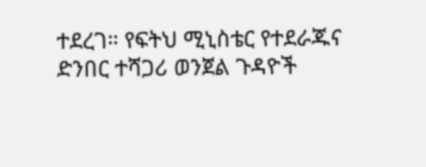ተደረገ። የፍትህ ሚኒስቴር የተደራጁና ድንበር ተሻጋሪ ወንጀል ጉዳዮች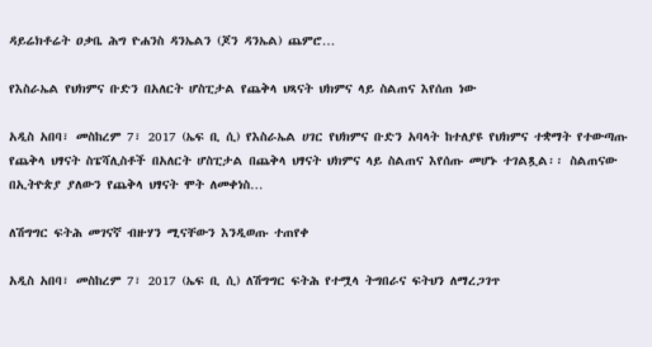ዳይሬክቶሬት ዐቃቤ ሕግ ዮሐንስ ዳንኤልን (ጆን ዳንኤል) ጨምሮ…

የእስራኤል የህክምና ቡድን በአለርት ሆስፒታል የጨቅላ ህጻናት ህክምና ላይ ስልጠና እየሰጠ ነው

አዲስ አበባ፣ መስከረም 7፣ 2017 (ኤፍ ቢ ሲ) የእስራኤል ሀገር የህክምና ቡድን አባላት ከተለያዩ የህክምና ተቋማት የተውጣጡ የጨቅላ ህፃናት ስፔሻሊስቶች በአለርት ሆስፒታል በጨቅላ ህፃናት ህክምና ላይ ስልጠና እየሰጡ መሆኑ ተገልጿል፡፡ ስልጠናው በኢትዮጵያ ያለውን የጨቅላ ህፃናት ሞት ለመቀነስ…

ለሽግግር ፍትሕ መገናኛ ብዙሃን ሚናቸውን እንዲወጡ ተጠየቀ

አዲስ አበባ፣ መስከረም 7፣ 2017 (ኤፍ ቢ ሲ) ለሽግግር ፍትሕ የተሟላ ትግበራና ፍትህን ለማረጋገጥ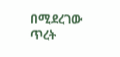በሚደረገው ጥረት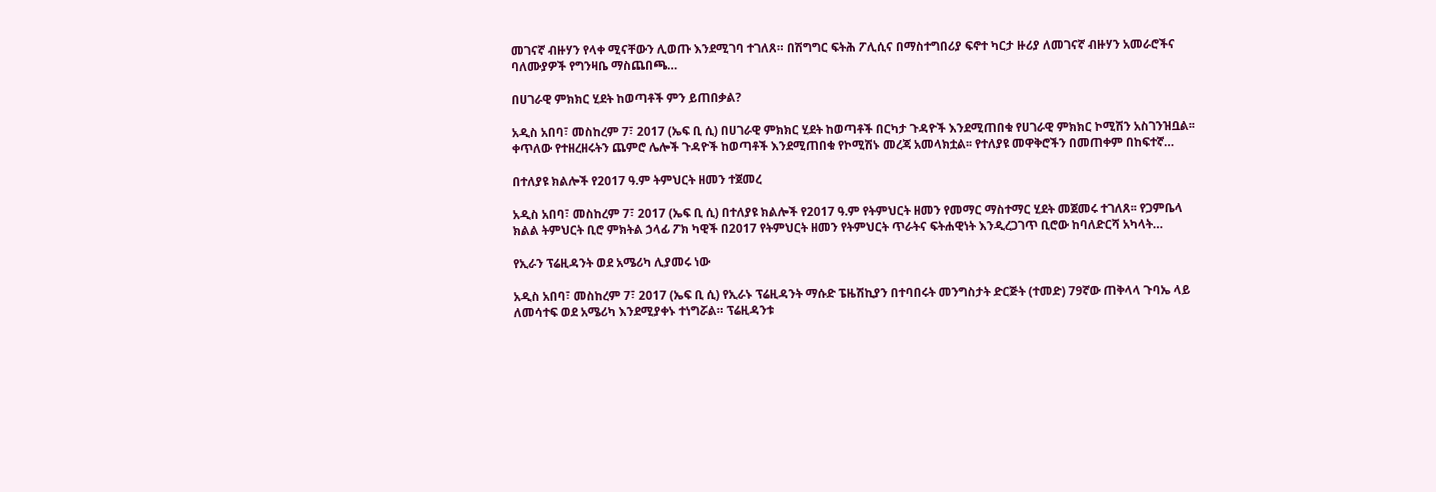መገናኛ ብዙሃን የላቀ ሚናቸውን ሊወጡ እንደሚገባ ተገለጸ። በሽግግር ፍትሕ ፖሊሲና በማስተግበሪያ ፍኖተ ካርታ ዙሪያ ለመገናኛ ብዙሃን አመራሮችና ባለሙያዎች የግንዛቤ ማስጨበጫ…

በሀገራዊ ምክክር ሂደት ከወጣቶች ምን ይጠበቃል?

አዲስ አበባ፣ መስከረም 7፣ 2017 (ኤፍ ቢ ሲ) በሀገራዊ ምክክር ሂደት ከወጣቶች በርካታ ጉዳዮች እንደሚጠበቁ የሀገራዊ ምክክር ኮሚሽን አስገንዝቧል፡፡ ቀጥለው የተዘረዘሩትን ጨምሮ ሌሎች ጉዳዮች ከወጣቶች እንደሚጠበቁ የኮሚሽኑ መረጃ አመላክቷል፡፡ የተለያዩ መዋቅሮችን በመጠቀም በከፍተኛ…

በተለያዩ ክልሎች የ2017 ዓ.ም ትምህርት ዘመን ተጀመረ

አዲስ አበባ፣ መስከረም 7፣ 2017 (ኤፍ ቢ ሲ) በተለያዩ ክልሎች የ2017 ዓ.ም የትምህርት ዘመን የመማር ማስተማር ሂደት መጀመሩ ተገለጸ፡፡ የጋምቤላ ክልል ትምህርት ቢሮ ምክትል ኃላፊ ፖክ ካዊች በ2017 የትምህርት ዘመን የትምህርት ጥራትና ፍትሐዊነት እንዲረጋገጥ ቢሮው ከባለድርሻ አካላት…

የኢራን ፕሬዚዳንት ወደ አሜሪካ ሊያመሩ ነው

አዲስ አበባ፣ መስከረም 7፣ 2017 (ኤፍ ቢ ሲ) የኢራኑ ፕሬዚዳንት ማሱድ ፔዜሽኪያን በተባበሩት መንግስታት ድርጅት (ተመድ) 79ኛው ጠቅላላ ጉባኤ ላይ ለመሳተፍ ወደ አሜሪካ እንደሚያቀኑ ተነግሯል። ፕሬዚዳንቱ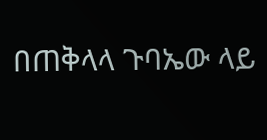በጠቅላላ ጉባኤው ላይ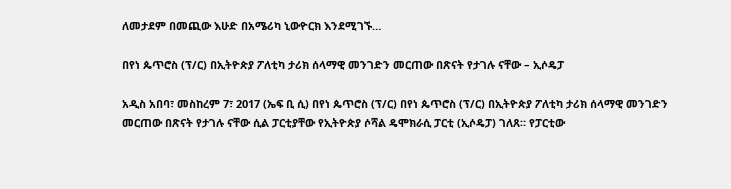ለመታደም በመጪው እሁድ በአሜሪካ ኒውዮርክ እንደሚገኙ…

በየነ ጴጥሮስ (ፕ/ር) በኢትዮጵያ ፖለቲካ ታሪክ ሰላማዊ መንገድን መርጠው በጽናት የታገሉ ናቸው – ኢሶዴፓ

አዲስ አበባ፣ መስከረም 7፣ 2017 (ኤፍ ቢ ሲ) በየነ ጴጥሮስ (ፕ/ር) በየነ ጴጥሮስ (ፕ/ር) በኢትዮጵያ ፖለቲካ ታሪክ ሰላማዊ መንገድን መርጠው በጽናት የታገሉ ናቸው ሲል ፓርቲያቸው የኢትዮጵያ ሶሻል ዴሞክራሲ ፓርቲ (ኢሶዴፓ) ገለጸ። የፓርቲው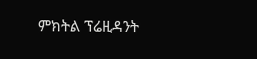ምክትል ፕሬዚዳንት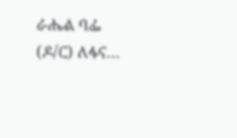ራሔል ባፌ (ዶ/ር) ለፋና…